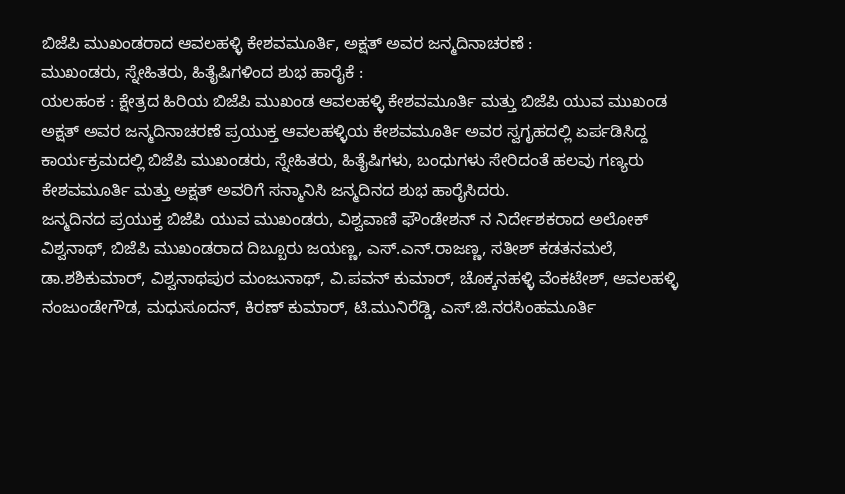ಬಿಜೆಪಿ ಮುಖಂಡರಾದ ಆವಲಹಳ್ಳಿ ಕೇಶವಮೂರ್ತಿ, ಅಕ್ಷತ್ ಅವರ ಜನ್ಮದಿನಾಚರಣೆ :
ಮುಖಂಡರು, ಸ್ನೇಹಿತರು, ಹಿತೈಷಿಗಳಿಂದ ಶುಭ ಹಾರೈಕೆ :
ಯಲಹಂಕ : ಕ್ಷೇತ್ರದ ಹಿರಿಯ ಬಿಜೆಪಿ ಮುಖಂಡ ಆವಲಹಳ್ಳಿ ಕೇಶವಮೂರ್ತಿ ಮತ್ತು ಬಿಜೆಪಿ ಯುವ ಮುಖಂಡ ಅಕ್ಷತ್ ಅವರ ಜನ್ಮದಿನಾಚರಣೆ ಪ್ರಯುಕ್ತ ಆವಲಹಳ್ಳಿಯ ಕೇಶವಮೂರ್ತಿ ಅವರ ಸ್ವಗೃಹದಲ್ಲಿ ಏರ್ಪಡಿಸಿದ್ದ ಕಾರ್ಯಕ್ರಮದಲ್ಲಿ ಬಿಜೆಪಿ ಮುಖಂಡರು, ಸ್ನೇಹಿತರು, ಹಿತೈಷಿಗಳು, ಬಂಧುಗಳು ಸೇರಿದಂತೆ ಹಲವು ಗಣ್ಯರು ಕೇಶವಮೂರ್ತಿ ಮತ್ತು ಅಕ್ಷತ್ ಅವರಿಗೆ ಸನ್ಮಾನಿಸಿ ಜನ್ಮದಿನದ ಶುಭ ಹಾರೈಸಿದರು.
ಜನ್ಮದಿನದ ಪ್ರಯುಕ್ತ ಬಿಜೆಪಿ ಯುವ ಮುಖಂಡರು, ವಿಶ್ವವಾಣಿ ಫೌಂಡೇಶನ್ ನ ನಿರ್ದೇಶಕರಾದ ಅಲೋಕ್ ವಿಶ್ವನಾಥ್, ಬಿಜೆಪಿ ಮುಖಂಡರಾದ ದಿಬ್ಬೂರು ಜಯಣ್ಣ, ಎಸ್.ಎನ್.ರಾಜಣ್ಣ, ಸತೀಶ್ ಕಡತನಮಲೆ, ಡಾ.ಶಶಿಕುಮಾರ್, ವಿಶ್ವನಾಥಪುರ ಮಂಜುನಾಥ್, ವಿ.ಪವನ್ ಕುಮಾರ್, ಚೊಕ್ಕನಹಳ್ಳಿ ವೆಂಕಟೇಶ್, ಆವಲಹಳ್ಳಿ ನಂಜುಂಡೇಗೌಡ, ಮಧುಸೂದನ್, ಕಿರಣ್ ಕುಮಾರ್, ಟಿ.ಮುನಿರೆಡ್ಡಿ, ಎಸ್.ಜಿ.ನರಸಿಂಹಮೂರ್ತಿ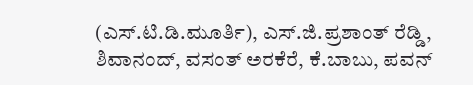(ಎಸ್.ಟಿ.ಡಿ.ಮೂರ್ತಿ), ಎಸ್.ಜಿ.ಪ್ರಶಾಂತ್ ರೆಡ್ಡಿ, ಶಿವಾನಂದ್, ವಸಂತ್ ಅರಕೆರೆ, ಕೆ.ಬಾಬು, ಪವನ್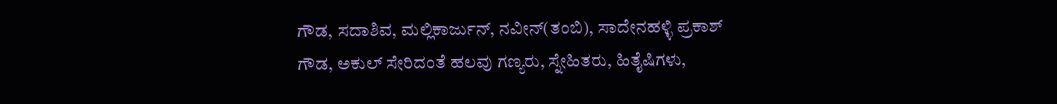ಗೌಡ, ಸದಾಶಿವ, ಮಲ್ಲಿಕಾರ್ಜುನ್, ನವೀನ್(ತಂಬಿ), ಸಾದೇನಹಳ್ಳಿ ಪ್ರಕಾಶ್ ಗೌಡ, ಅಕುಲ್ ಸೇರಿದಂತೆ ಹಲವು ಗಣ್ಯರು, ಸ್ನೇಹಿತರು, ಹಿತೈಷಿಗಳು,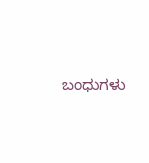ಬಂಧುಗಳು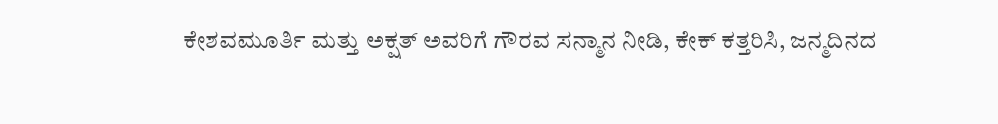ಕೇಶವಮೂರ್ತಿ ಮತ್ತು ಅಕ್ಷತ್ ಅವರಿಗೆ ಗೌರವ ಸನ್ಮಾನ ನೀಡಿ, ಕೇಕ್ ಕತ್ತರಿಸಿ, ಜನ್ಮದಿನದ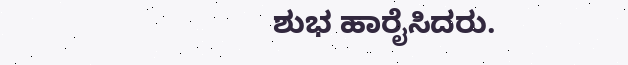ಶುಭ ಹಾರೈಸಿದರು.